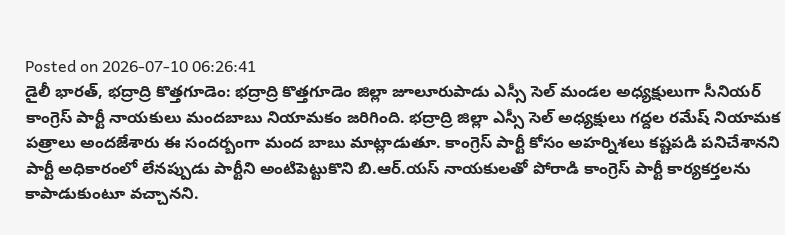Posted on 2026-07-10 06:26:41
డైలీ భారత్, భద్రాద్రి కొత్తగూడెం: భద్రాద్రి కొత్తగూడెం జిల్లా జూలూరుపాడు ఎస్సీ సెల్ మండల అధ్యక్షులుగా సీనియర్ కాంగ్రెస్ పార్టీ నాయకులు మందబాబు నియామకం జరిగింది. భద్రాద్రి జిల్లా ఎస్సీ సెల్ అధ్యక్షులు గద్దల రమేష్ నియామక పత్రాలు అందజేశారు ఈ సందర్బంగా మంద బాబు మాట్లాడుతూ. కాంగ్రెస్ పార్టీ కోసం అహర్నిశలు కష్టపడి పనిచేశానని పార్టీ అధికారంలో లేనప్పుడు పార్టీని అంటిపెట్టుకొని బి.ఆర్.యస్ నాయకులతో పోరాడి కాంగ్రెస్ పార్టీ కార్యకర్తలను కాపాడుకుంటూ వచ్చానని.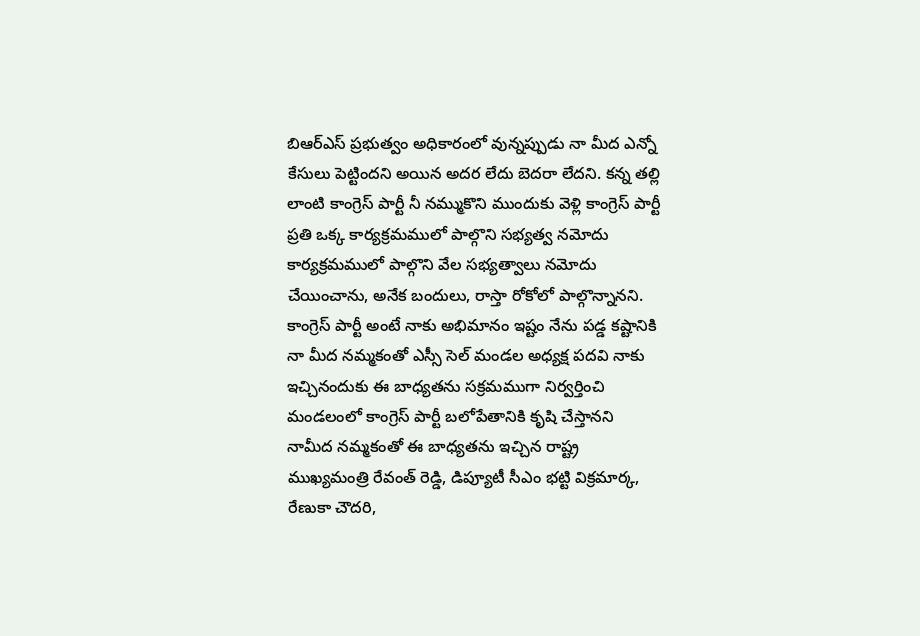బిఆర్ఎస్ ప్రభుత్వం అధికారంలో వున్నప్పుడు నా మీద ఎన్నో కేసులు పెట్టిందని అయిన అదర లేదు బెదరా లేదని. కన్న తల్లి లాంటి కాంగ్రెస్ పార్టీ నీ నమ్ముకొని ముందుకు వెళ్లి కాంగ్రెస్ పార్టీ ప్రతి ఒక్క కార్యక్రమములో పాల్గొని సభ్యత్వ నమోదు కార్యక్రమములో పాల్గొని వేల సభ్యత్వాలు నమోదు చేయించాను, అనేక బందులు, రాస్తా రోకోలో పాల్గొన్నానని. కాంగ్రెస్ పార్టీ అంటే నాకు అభిమానం ఇష్టం నేను పడ్డ కష్టానికి నా మీద నమ్మకంతో ఎస్సీ సెల్ మండల అధ్యక్ష పదవి నాకు ఇచ్చినందుకు ఈ బాధ్యతను సక్రమముగా నిర్వర్తించి మండలంలో కాంగ్రెస్ పార్టీ బలోపేతానికి కృషి చేస్తానని నామీద నమ్మకంతో ఈ బాధ్యతను ఇచ్చిన రాష్ట్ర ముఖ్యమంత్రి రేవంత్ రెడ్డి, డిప్యూటీ సీఎం భట్టి విక్రమార్క, రేణుకా చౌదరి,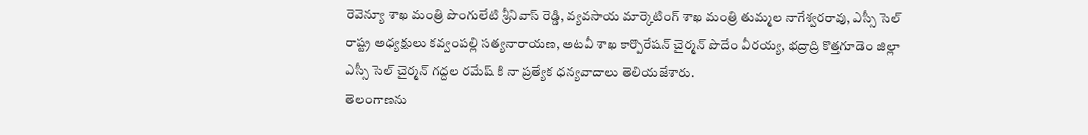రెవెన్యూ శాఖ మంత్రి పొంగులేటి శ్రీనివాస్ రెడ్డి, వ్యవసాయ మార్కెటింగ్ శాఖ మంత్రి తుమ్మల నాగేశ్వరరావు, ఎస్సీ సెల్ రాష్ట్ర అధ్యక్షులు కవ్వంపల్లి సత్యనారాయణ, అటవీ శాఖ కార్పొరేషన్ చైర్మన్ పొదేం వీరయ్య, భద్రాద్రి కొత్తగూడెం జిల్లా ఎస్సీ సెల్ చైర్మన్ గద్దల రమేష్ కి నా ప్రత్యేక ధన్యవాదాలు తెలియజేశారు.
తెలంగాణను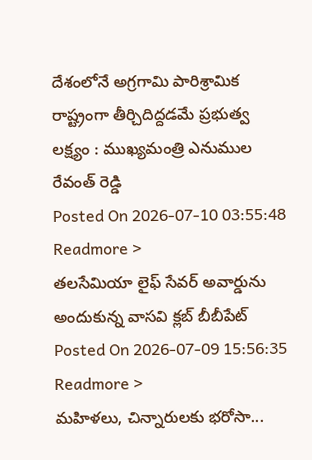దేశంలోనే అగ్రగామి పారిశ్రామిక రాష్ట్రంగా తీర్చిదిద్దడమే ప్రభుత్వ లక్ష్యం : ముఖ్యమంత్రి ఎనుముల రేవంత్ రెడ్డి
Posted On 2026-07-10 03:55:48
Readmore >
తలసేమియా లైఫ్ సేవర్ అవార్డును అందుకున్న వాసవి క్లబ్ బీబీపేట్
Posted On 2026-07-09 15:56:35
Readmore >
మహిళలు, చిన్నారులకు భరోసా...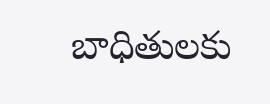బాధితులకు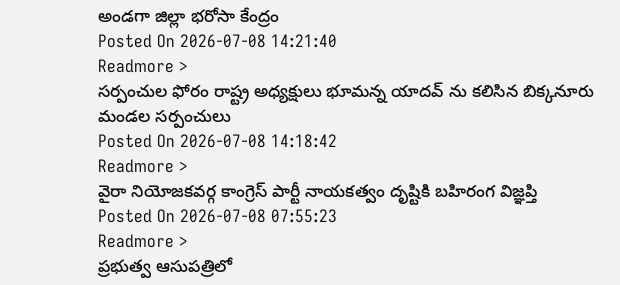అండగా జిల్లా భరోసా కేంద్రం
Posted On 2026-07-08 14:21:40
Readmore >
సర్పంచుల ఫోరం రాష్ట్ర అధ్యక్షులు భూమన్న యాదవ్ ను కలిసిన బిక్కనూరు మండల సర్పంచులు
Posted On 2026-07-08 14:18:42
Readmore >
వైరా నియోజకవర్గ కాంగ్రెస్ పార్టీ నాయకత్వం దృష్టికి బహిరంగ విజ్ఞప్తి
Posted On 2026-07-08 07:55:23
Readmore >
ప్రభుత్వ ఆసుపత్రిలో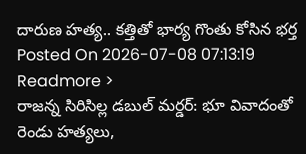దారుణ హత్య.. కత్తితో భార్య గొంతు కోసిన భర్త
Posted On 2026-07-08 07:13:19
Readmore >
రాజన్న సిరిసిల్ల డబుల్ మర్డర్: భూ వివాదంతో రెండు హత్యలు,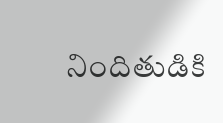నిందితుడికి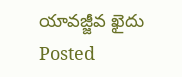యావజ్జీవ ఖైదు
Posted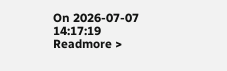On 2026-07-07 14:17:19
Readmore >